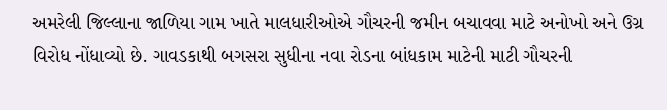અમરેલી જિલ્લાના જાળિયા ગામ ખાતે માલધારીઓએ ગૌચરની જમીન બચાવવા માટે અનોખો અને ઉગ્ર વિરોધ નોંધાવ્યો છે. ગાવડકાથી બગસરા સુધીના નવા રોડના બાંધકામ માટેની માટી ગૌચરની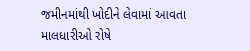જમીનમાંથી ખોદીને લેવામાં આવતા માલધારીઓ રોષે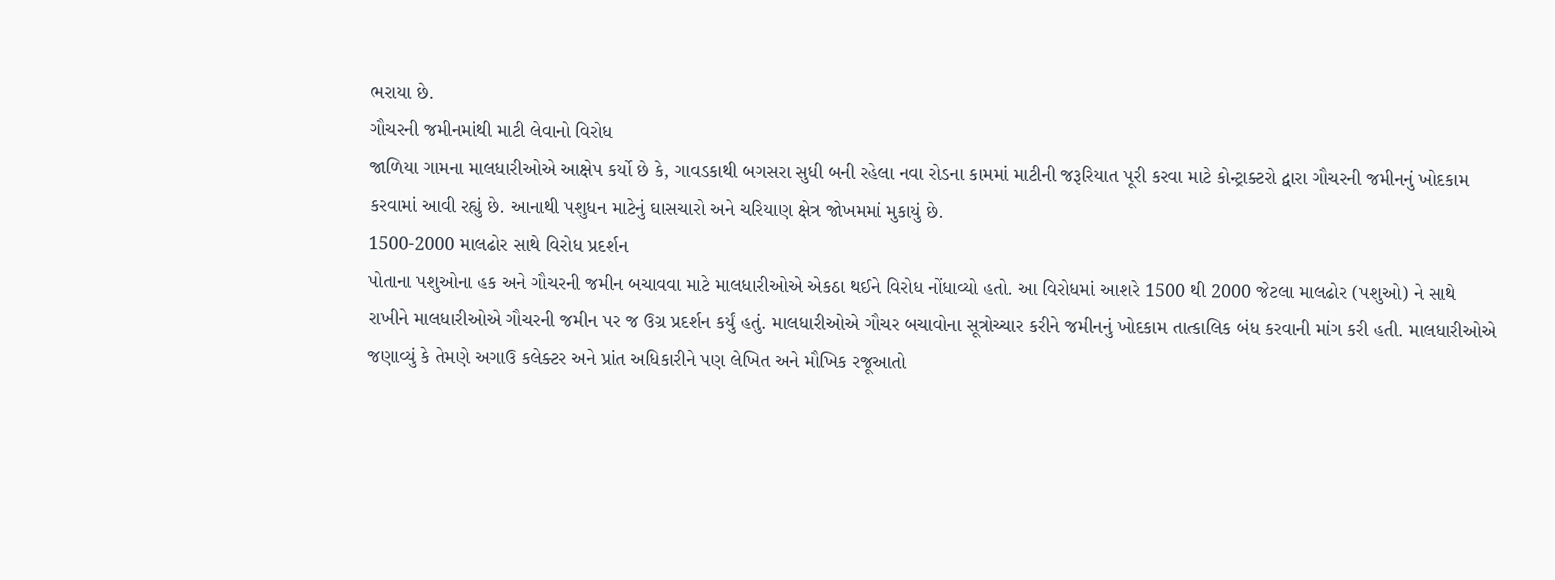ભરાયા છે.
ગૌચરની જમીનમાંથી માટી લેવાનો વિરોધ
જાળિયા ગામના માલધારીઓએ આક્ષેપ કર્યો છે કે, ગાવડકાથી બગસરા સુધી બની રહેલા નવા રોડના કામમાં માટીની જરૂરિયાત પૂરી કરવા માટે કોન્ટ્રાક્ટરો દ્વારા ગૌચરની જમીનનું ખોદકામ કરવામાં આવી રહ્યું છે. આનાથી પશુધન માટેનું ઘાસચારો અને ચરિયાણ ક્ષેત્ર જોખમમાં મુકાયું છે.
1500-2000 માલઢોર સાથે વિરોધ પ્રદર્શન
પોતાના પશુઓના હક અને ગૌચરની જમીન બચાવવા માટે માલધારીઓએ એકઠા થઈને વિરોધ નોંધાવ્યો હતો. આ વિરોધમાં આશરે 1500 થી 2000 જેટલા માલઢોર (પશુઓ) ને સાથે રાખીને માલધારીઓએ ગૌચરની જમીન પર જ ઉગ્ર પ્રદર્શન કર્યું હતું. માલધારીઓએ ગૌચર બચાવોના સૂત્રોચ્ચાર કરીને જમીનનું ખોદકામ તાત્કાલિક બંધ કરવાની માંગ કરી હતી. માલધારીઓએ જણાવ્યું કે તેમણે અગાઉ કલેક્ટર અને પ્રાંત અધિકારીને પણ લેખિત અને મૌખિક રજૂઆતો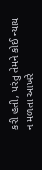કરી હતી, પરંતુ તેમને કોઈ ન્યાય ન મળતા આખરે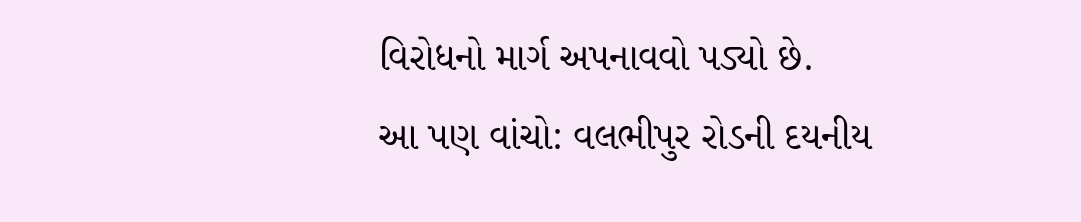વિરોધનો માર્ગ અપનાવવો પડ્યો છે.
આ પણ વાંચો: વલભીપુર રોડની દયનીય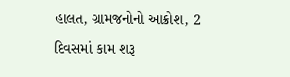હાલત, ગ્રામજનોનો આક્રોશ, 2 દિવસમાં કામ શરૂ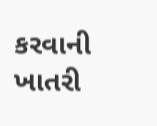કરવાની ખાતરી